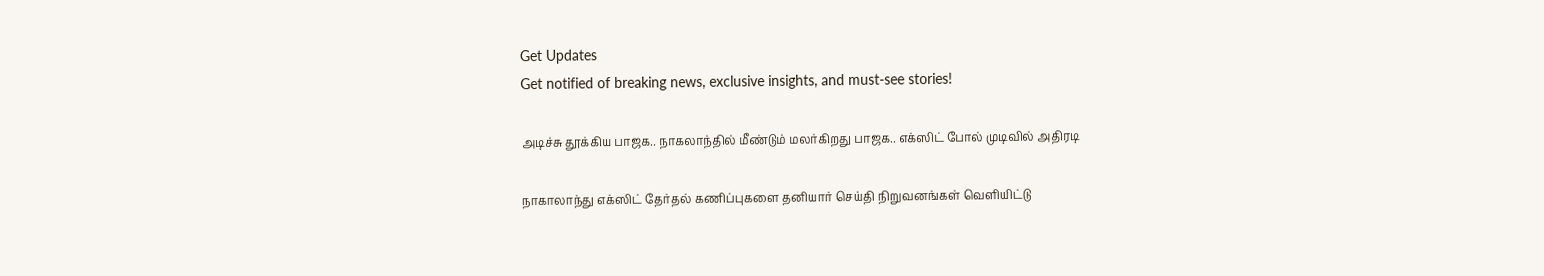Get Updates
Get notified of breaking news, exclusive insights, and must-see stories!

அடிச்சு தூக்கிய பாஜக.. நாகலாந்தில் மீண்டும் மலர்கிறது பாஜக.. எக்ஸிட் போல் முடிவில் அதிரடி

நாகாலாந்து எக்ஸிட் தேர்தல் கணிப்புகளை தனியார் செய்தி நிறுவனங்கள் வெளியிட்டு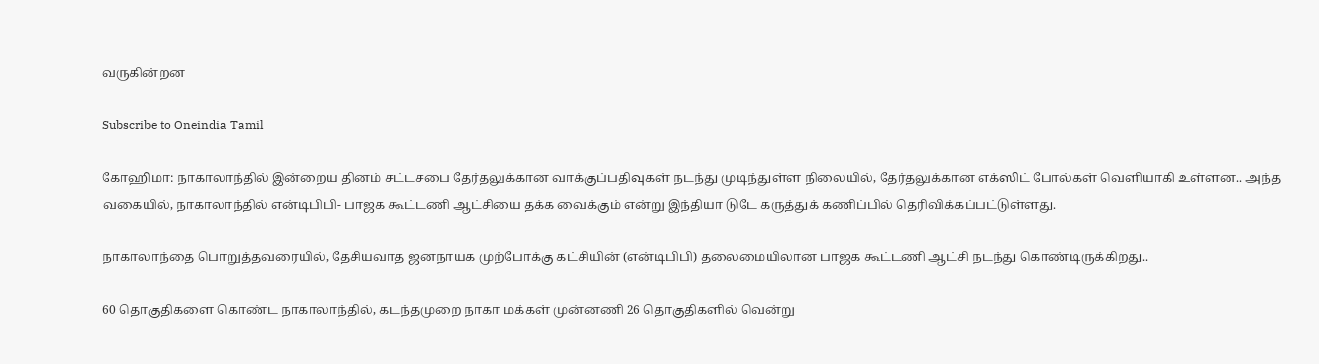வருகின்றன

Subscribe to Oneindia Tamil

கோஹிமா: நாகாலாந்தில் இன்றைய தினம் சட்டசபை தேர்தலுக்கான வாக்குப்பதிவுகள் நடந்து முடிந்துள்ள நிலையில், தேர்தலுக்கான எக்ஸிட் போல்கள் வெளியாகி உள்ளன.. அந்த வகையில், நாகாலாந்தில் என்டிபிபி- பாஜக கூட்டணி ஆட்சியை தக்க வைக்கும் என்று இந்தியா டுடே கருத்துக் கணிப்பில் தெரிவிக்கப்பட்டுள்ளது.

நாகாலாந்தை பொறுத்தவரையில், தேசியவாத ஜனநாயக முற்போக்கு கட்சியின் (என்டிபிபி) தலைமையிலான பாஜக கூட்டணி ஆட்சி நடந்து கொண்டிருக்கிறது..

60 தொகுதிகளை கொண்ட நாகாலாந்தில், கடந்தமுறை நாகா மக்கள் முன்னணி 26 தொகுதிகளில் வென்று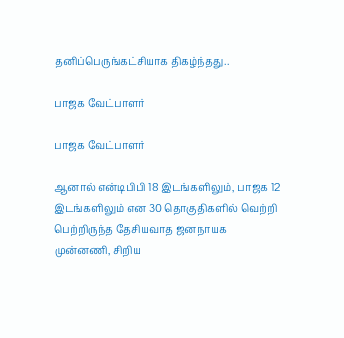தனிப்பெருங்கட்சியாக திகழ்ந்தது..

பாஜக வேட்பாளர்

பாஜக வேட்பாளர்

ஆனால் என்டிபிபி 18 இடங்களிலும், பாஜக 12 இடங்களிலும் என 30 தொகுதிகளில் வெற்றி பெற்றிருந்த தேசியவாத ஜனநாயக முன்னணி, சிறிய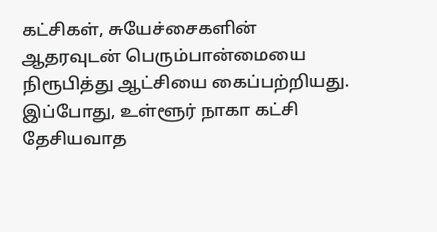கட்சிகள், சுயேச்சைகளின் ஆதரவுடன் பெரும்பான்மையை நிரூபித்து ஆட்சியை கைப்பற்றியது. இப்போது, உள்ளூர் நாகா கட்சி தேசியவாத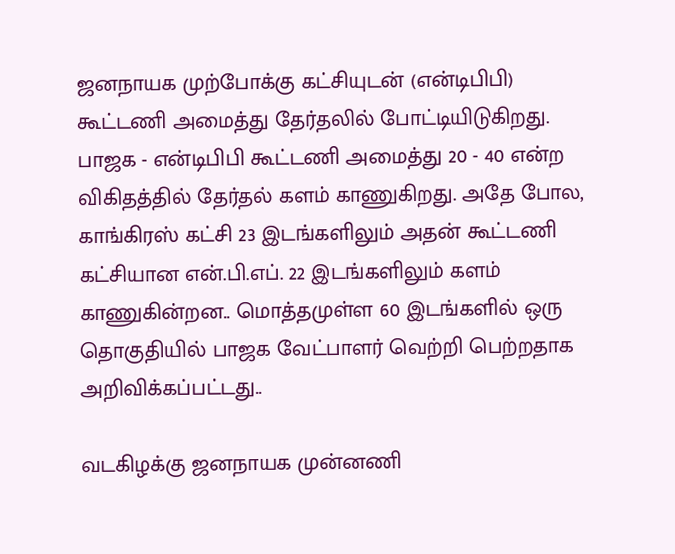ஜனநாயக முற்போக்கு கட்சியுடன் (என்டிபிபி) கூட்டணி அமைத்து தேர்தலில் போட்டியிடுகிறது. பாஜக - என்டிபிபி கூட்டணி அமைத்து 20 - 40 என்ற விகிதத்தில் தேர்தல் களம் காணுகிறது. அதே போல, காங்கிரஸ் கட்சி 23 இடங்களிலும் அதன் கூட்டணி கட்சியான என்.பி.எப். 22 இடங்களிலும் களம் காணுகின்றன.. மொத்தமுள்ள 60 இடங்களில் ஒரு தொகுதியில் பாஜக வேட்பாளர் வெற்றி பெற்றதாக அறிவிக்கப்பட்டது..

வடகிழக்கு ஜனநாயக முன்னணி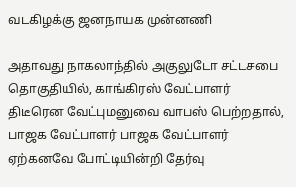வடகிழக்கு ஜனநாயக முன்னணி

அதாவது நாகலாந்தில் அகுலுடோ சட்டசபை தொகுதியில், காங்கிரஸ் வேட்பாளர் திடீரென வேட்புமனுவை வாபஸ் பெற்றதால், பாஜக வேட்பாளர் பாஜக வேட்பாளர் ஏற்கனவே போட்டியின்றி தேர்வு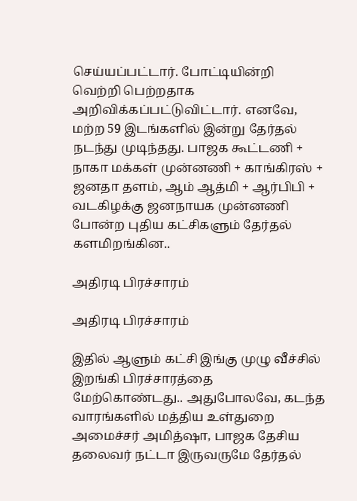செய்யப்பட்டார். போட்டியின்றி வெற்றி பெற்றதாக அறிவிக்கப்பட்டுவிட்டார். எனவே, மற்ற 59 இடங்களில் இன்று தேர்தல் நடந்து முடிந்தது. பாஜக கூட்டணி + நாகா மக்கள் முன்னணி + காங்கிரஸ் + ஜனதா தளம், ஆம் ஆத்மி + ஆர்பிபி + வடகிழக்கு ஜனநாயக முன்னணி போன்ற புதிய கட்சிகளும் தேர்தல் களமிறங்கின..

அதிரடி பிரச்சாரம்

அதிரடி பிரச்சாரம்

இதில் ஆளும் கட்சி இங்கு முழு வீச்சில் இறங்கி பிரச்சாரத்தை மேற்கொண்டது.. அதுபோலவே, கடந்த வாரங்களில் மத்திய உள்துறை அமைச்சர் அமித்ஷா, பாஜக தேசிய தலைவர் நட்டா இருவருமே தேர்தல்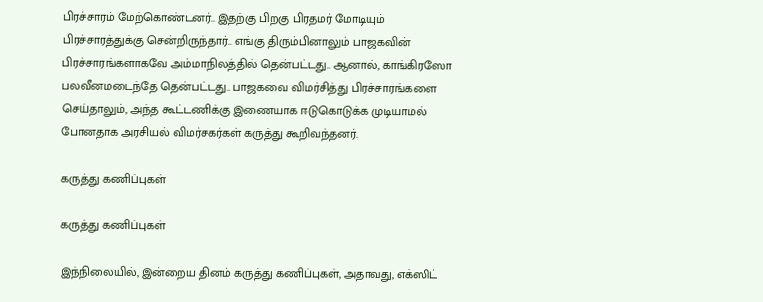பிரச்சாரம் மேற்கொண்டனர்.. இதற்கு பிறகு பிரதமர் மோடியும் பிரச்சாரத்துக்கு சென்றிருந்தார்.. எங்கு திரும்பினாலும் பாஜகவின் பிரச்சாரங்களாகவே அம்மாநிலத்தில் தென்பட்டது.. ஆனால், காங்கிரஸோ பலவீனமடைந்தே தென்பட்டது.. பாஜகவை விமர்சித்து பிரச்சாரங்களை செய்தாலும், அந்த கூட்டணிக்கு இணையாக ஈடுகொடுக்க முடியாமல் போனதாக அரசியல் விமர்சகர்கள் கருத்து கூறிவந்தனர்.

கருத்து கணிப்புகள்

கருத்து கணிப்புகள்

இந்நிலையில், இன்றைய தினம் கருத்து கணிப்புகள், அதாவது, எக்ஸிட்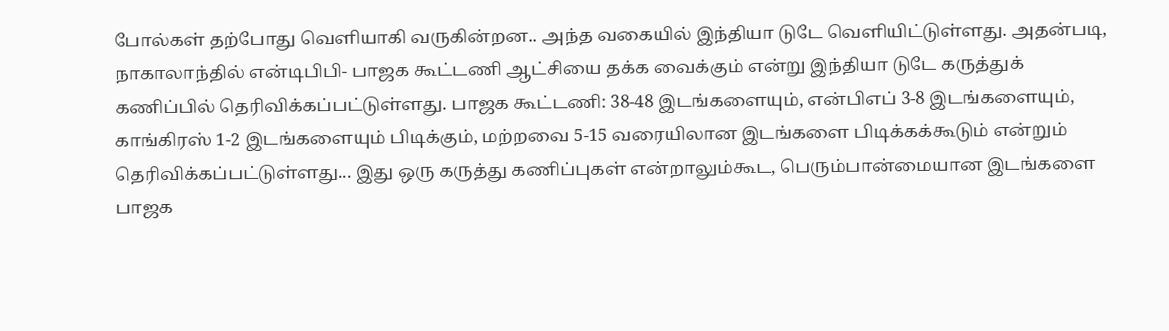போல்கள் தற்போது வெளியாகி வருகின்றன.. அந்த வகையில் இந்தியா டுடே வெளியிட்டுள்ளது. அதன்படி, நாகாலாந்தில் என்டிபிபி- பாஜக கூட்டணி ஆட்சியை தக்க வைக்கும் என்று இந்தியா டுடே கருத்துக் கணிப்பில் தெரிவிக்கப்பட்டுள்ளது. பாஜக கூட்டணி: 38-48 இடங்களையும், என்பிஎப் 3-8 இடங்களையும், காங்கிரஸ் 1-2 இடங்களையும் பிடிக்கும், மற்றவை 5-15 வரையிலான இடங்களை பிடிக்கக்கூடும் என்றும் தெரிவிக்கப்பட்டுள்ளது... இது ஒரு கருத்து கணிப்புகள் என்றாலும்கூட, பெரும்பான்மையான இடங்களை பாஜக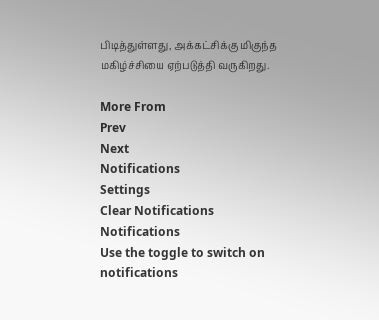பிடித்துள்ளது, அக்கட்சிக்கு மிகுந்த மகிழ்ச்சியை ஏற்படுத்தி வருகிறது.

More From
Prev
Next
Notifications
Settings
Clear Notifications
Notifications
Use the toggle to switch on notifications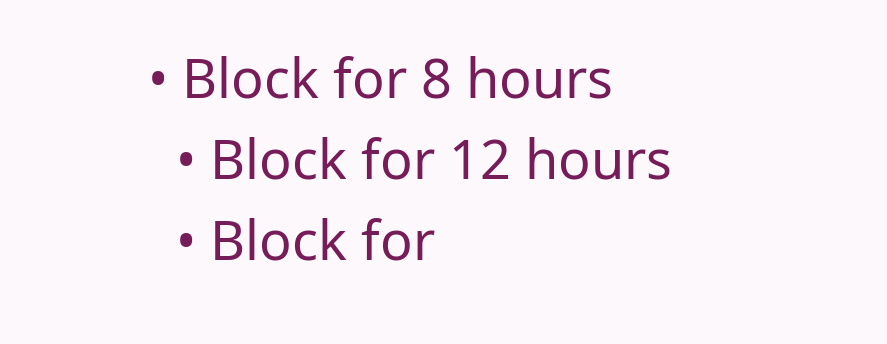• Block for 8 hours
  • Block for 12 hours
  • Block for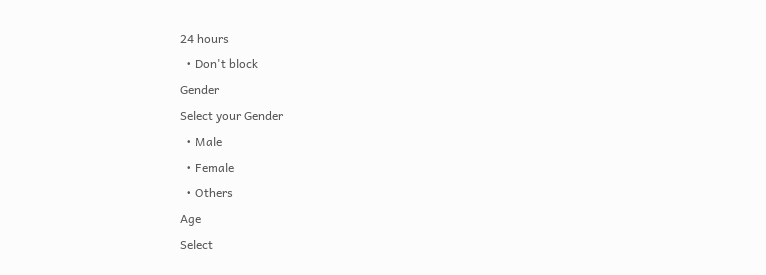24 hours
  • Don't block
Gender
Select your Gender
  • Male
  • Female
  • Others
Age
Select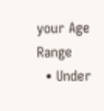your Age Range
  • Under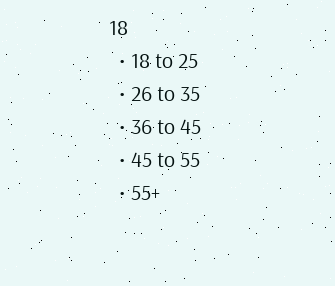18
  • 18 to 25
  • 26 to 35
  • 36 to 45
  • 45 to 55
  • 55+